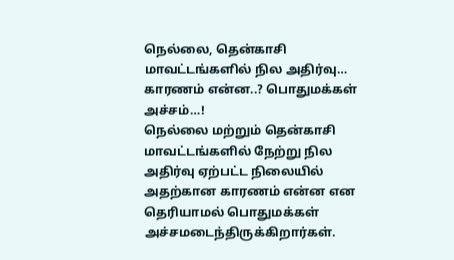நெல்லை, தென்காசி மாவட்டங்களில் நில அதிர்வு… காரணம் என்ன..? பொதுமக்கள் அச்சம்…!
நெல்லை மற்றும் தென்காசி மாவட்டங்களில் நேற்று நில அதிர்வு ஏற்பட்ட நிலையில் அதற்கான காரணம் என்ன என தெரியாமல் பொதுமக்கள் அச்சமடைந்திருக்கிறார்கள்.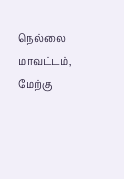நெல்லை மாவட்டம், மேற்கு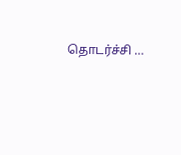தொடர்ச்சி …